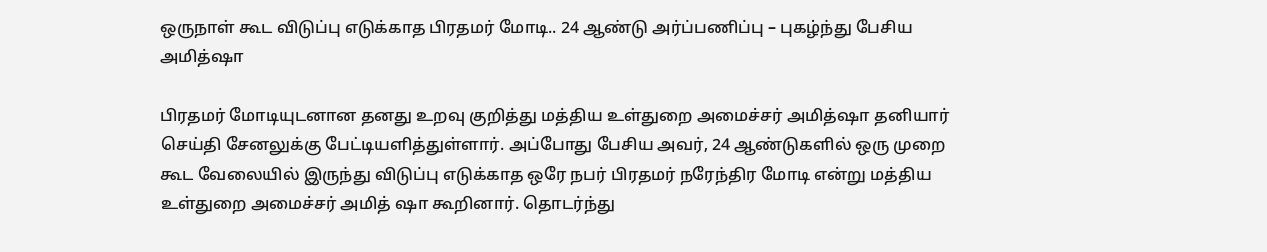ஒருநாள் கூட விடுப்பு எடுக்காத பிரதமர் மோடி.. 24 ஆண்டு அர்ப்பணிப்பு – புகழ்ந்து பேசிய அமித்ஷா

பிரதமர் மோடியுடனான தனது உறவு குறித்து மத்திய உள்துறை அமைச்சர் அமித்ஷா தனியார் செய்தி சேனலுக்கு பேட்டியளித்துள்ளார். அப்போது பேசிய அவர், 24 ஆண்டுகளில் ஒரு முறை கூட வேலையில் இருந்து விடுப்பு எடுக்காத ஒரே நபர் பிரதமர் நரேந்திர மோடி என்று மத்திய உள்துறை அமைச்சர் அமித் ஷா கூறினார். தொடர்ந்து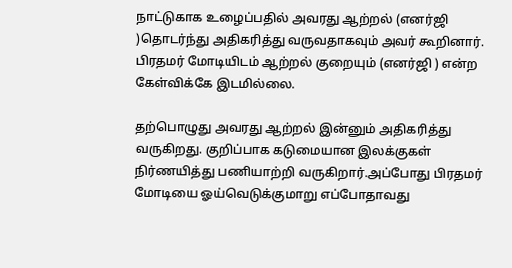நாட்டுகாக உழைப்பதில் அவரது ஆற்றல் (எனர்ஜி )தொடர்ந்து அதிகரித்து வருவதாகவும் அவர் கூறினார். பிரதமர் மோடியிடம் ஆற்றல் குறையும் (எனர்ஜி ) என்ற கேள்விக்கே இடமில்லை.

தற்பொழுது அவரது ஆற்றல் இன்னும் அதிகரித்து வருகிறது. குறிப்பாக கடுமையான இலக்குகள் நிர்ணயித்து பணியாற்றி வருகிறார்.அப்போது பிரதமர் மோடியை ஓய்வெடுக்குமாறு எப்போதாவது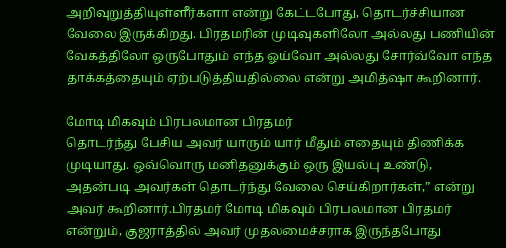அறிவுறுத்தியுள்ளீர்களா என்று கேட்டபோது, தொடர்ச்சியான வேலை இருக்கிறது. பிரதமரின் முடிவுகளிலோ அல்லது பணியின் வேகத்திலோ ஒருபோதும் எந்த ஓய்வோ அல்லது சோர்வ்வோ எந்த தாக்கத்தையும் ஏற்படுத்தியதில்லை என்று அமித்ஷா கூறினார்.

மோடி மிகவும் பிரபலமான பிரதமர்
தொடர்ந்து பேசிய அவர் யாரும் யார் மீதும் எதையும் திணிக்க முடியாது. ஒவ்வொரு மனிதனுக்கும் ஒரு இயல்பு உண்டு, அதன்படி அவர்கள் தொடர்ந்து வேலை செய்கிறார்கள்,” என்று அவர் கூறினார்.பிரதமர் மோடி மிகவும் பிரபலமான பிரதமர் என்றும், குஜராத்தில் அவர் முதலமைச்சராக இருந்தபோது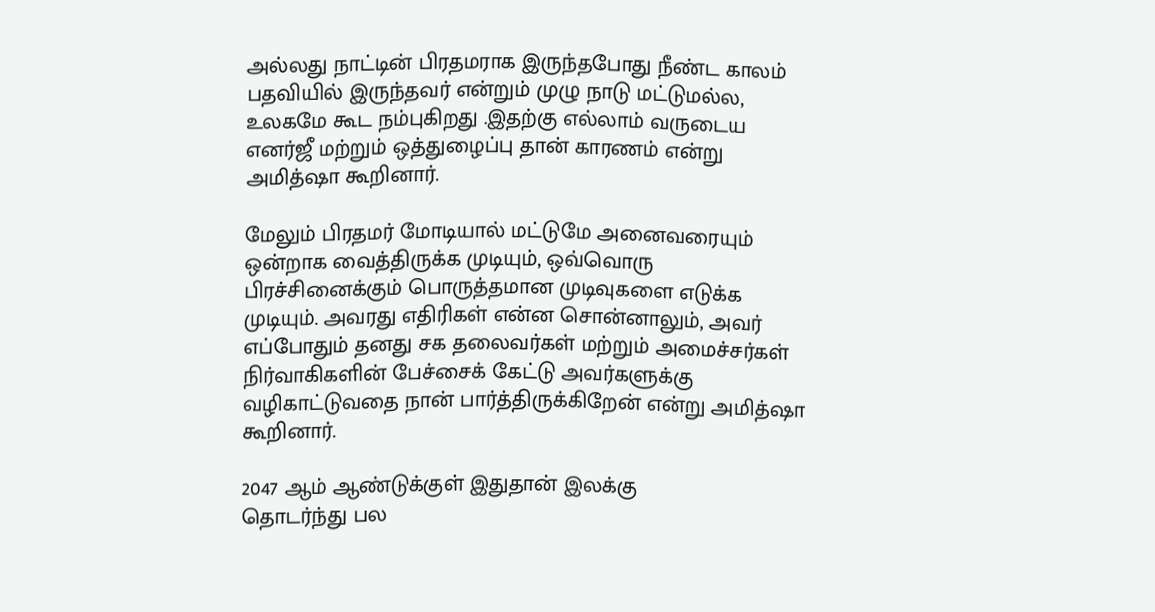அல்லது நாட்டின் பிரதமராக இருந்தபோது நீண்ட காலம் பதவியில் இருந்தவர் என்றும் முழு நாடு மட்டுமல்ல, உலகமே கூட நம்புகிறது .இதற்கு எல்லாம் வருடைய எனர்ஜீ மற்றும் ஒத்துழைப்பு தான் காரணம் என்று அமித்ஷா கூறினார்.

மேலும் பிரதமர் மோடியால் மட்டுமே அனைவரையும் ஒன்றாக வைத்திருக்க முடியும், ஒவ்வொரு பிரச்சினைக்கும் பொருத்தமான முடிவுகளை எடுக்க முடியும். அவரது எதிரிகள் என்ன சொன்னாலும், அவர் எப்போதும் தனது சக தலைவர்கள் மற்றும் அமைச்சர்கள் நிர்வாகிகளின் பேச்சைக் கேட்டு அவர்களுக்கு வழிகாட்டுவதை நான் பார்த்திருக்கிறேன் என்று அமித்ஷா கூறினார்.

2047 ஆம் ஆண்டுக்குள் இதுதான் இலக்கு
தொடர்ந்து பல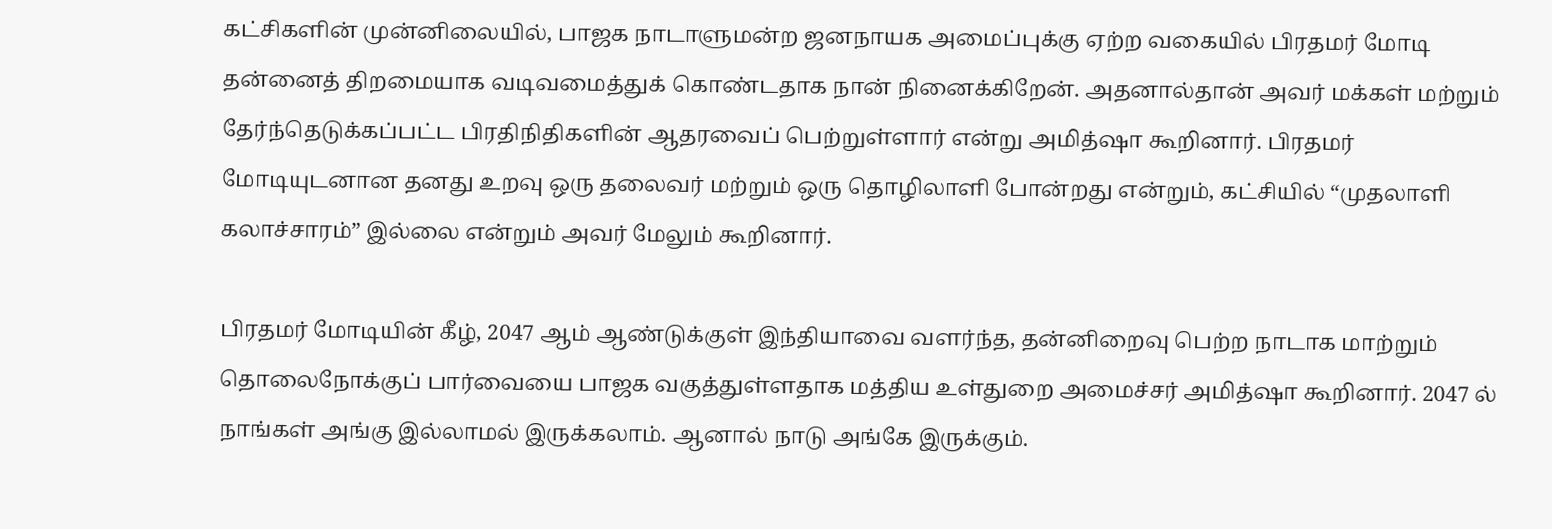கட்சிகளின் முன்னிலையில், பாஜக நாடாளுமன்ற ஜனநாயக அமைப்புக்கு ஏற்ற வகையில் பிரதமர் மோடி தன்னைத் திறமையாக வடிவமைத்துக் கொண்டதாக நான் நினைக்கிறேன். அதனால்தான் அவர் மக்கள் மற்றும் தேர்ந்தெடுக்கப்பட்ட பிரதிநிதிகளின் ஆதரவைப் பெற்றுள்ளார் என்று அமித்ஷா கூறினார். பிரதமர் மோடியுடனான தனது உறவு ஒரு தலைவர் மற்றும் ஒரு தொழிலாளி போன்றது என்றும், கட்சியில் “முதலாளி கலாச்சாரம்” இல்லை என்றும் அவர் மேலும் கூறினார்.

பிரதமர் மோடியின் கீழ், 2047 ஆம் ஆண்டுக்குள் இந்தியாவை வளர்ந்த, தன்னிறைவு பெற்ற நாடாக மாற்றும் தொலைநோக்குப் பார்வையை பாஜக வகுத்துள்ளதாக மத்திய உள்துறை அமைச்சர் அமித்ஷா கூறினார். 2047 ல் நாங்கள் அங்கு இல்லாமல் இருக்கலாம். ஆனால் நாடு அங்கே இருக்கும்.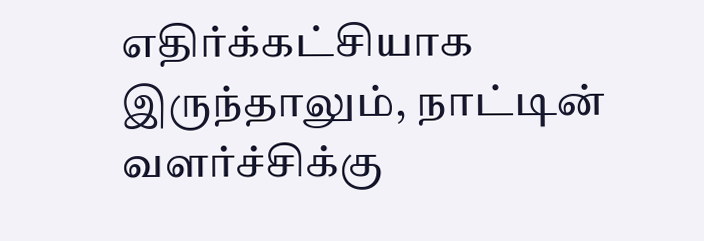எதிர்க்கட்சியாக இருந்தாலும், நாட்டின் வளர்ச்சிக்கு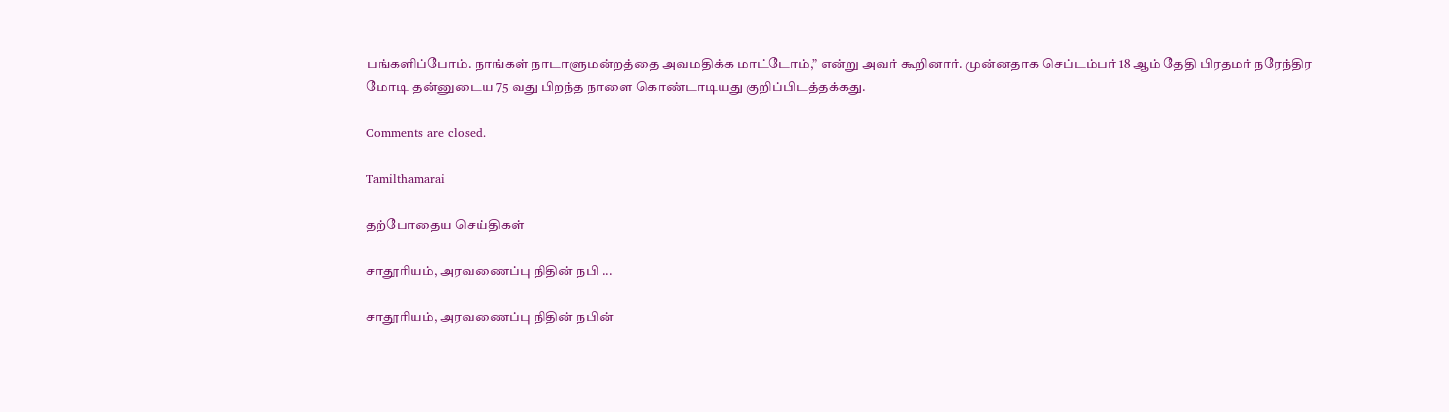பங்களிப்போம். நாங்கள் நாடாளுமன்றத்தை அவமதிக்க மாட்டோம்,” என்று அவர் கூறினார். முன்னதாக செப்டம்பர் 18 ஆம் தேதி பிரதமர் நரேந்திர மோடி தன்னுடைய 75 வது பிறந்த நாளை கொண்டாடியது குறிப்பிடத்தக்கது.

Comments are closed.

Tamilthamarai

தற்போதைய செய்திகள்

சாதூரியம், அரவணைப்பு நிதின் நபி ...

சாதூரியம், அரவணைப்பு நிதின் நபின்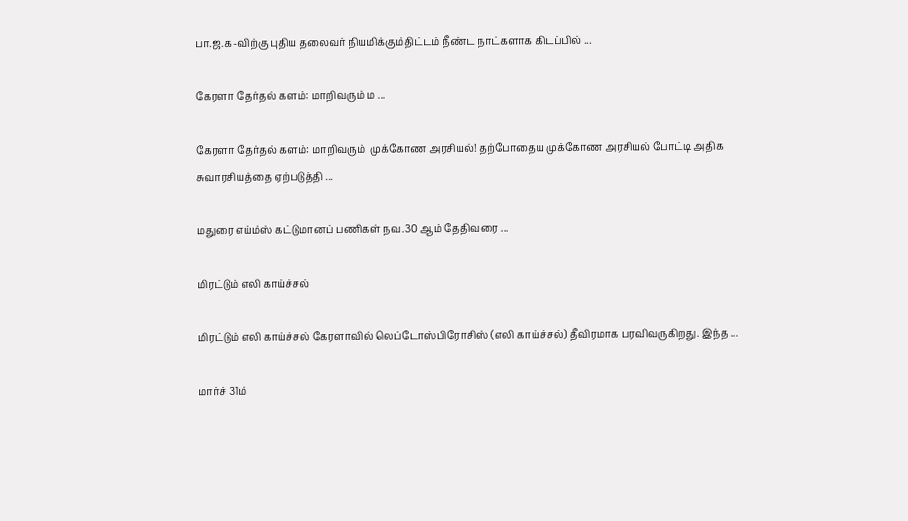பா.ஜ.க-விற்கு புதிய தலைவர் நியமிக்கும்திட்டம் நீண்ட நாட்களாக கிடப்பில் ...

கேரளா தேர்தல் களம்: மாறிவரும் ம ...

கேரளா தேர்தல் களம்: மாறிவரும்  முக்கோண அரசியல்! தற்போதைய முக்கோண அரசியல் போட்டி அதிக சுவாரசியத்தை ஏற்படுத்தி ...

மதுரை எய்ம்ஸ் கட்டுமானப் பணிகள் நவ.30 ஆம் தேதிவரை ...

மிரட்டும் எலி காய்ச்சல்

மிரட்டும் எலி காய்ச்சல் கேரளாவில் லெப்டோஸ்பிரோசிஸ் (எலி காய்ச்சல்) தீவிரமாக பரவிவருகிறது. இந்த ...

மார்ச் 31ம்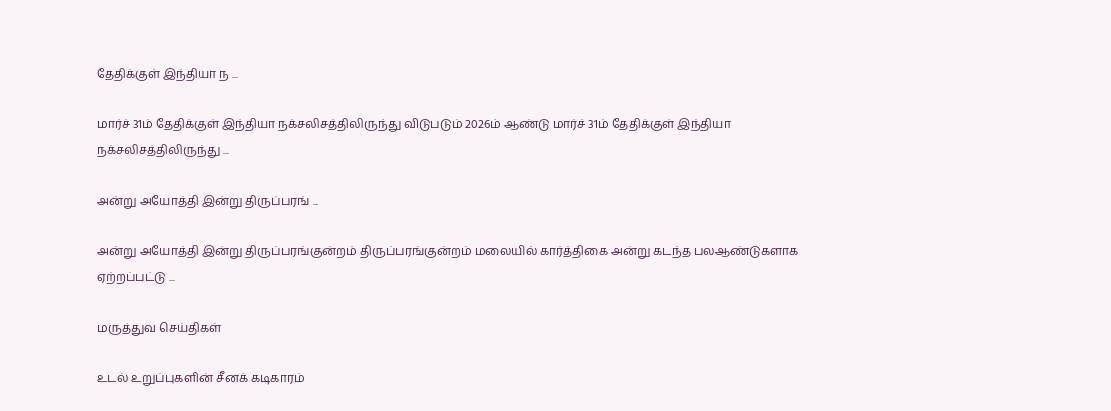தேதிக்குள் இந்தியா ந ...

மார்ச் 31ம் தேதிக்குள் இந்தியா நக்சலிசத்திலிருந்து விடுபடும் 2026ம் ஆண்டு மார்ச் 31ம் தேதிக்குள் இந்தியா நக்சலிசத்திலிருந்து ...

அன்று அயோத்தி இன்று திருப்பரங் ...

அன்று அயோத்தி இன்று திருப்பரங்குன்றம் திருப்பரங்குன்றம் மலையில் கார்த்திகை அன்று கடந்த பலஆண்டுகளாக ஏற்றப்பட்டு ...

மருத்துவ செய்திகள்

உடல் உறுப்புகளின் சீனக் கடிகாரம்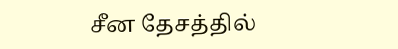சீன தேசத்தில்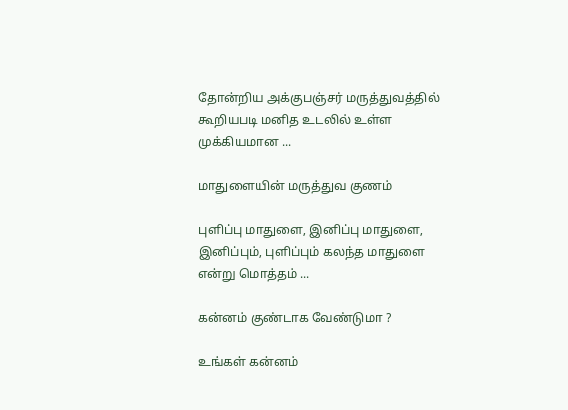தோன்றிய அக்குபஞ்சர் மருத்துவத்தில் கூறியபடி மனித உடலில் உள்ள முக்கியமான ...

மாதுளையின் மருத்துவ குணம்

புளிப்பு மாதுளை, இனிப்பு மாதுளை, இனிப்பும், புளிப்பும் கலந்த மாதுளை என்று மொத்தம் ...

கன்னம் குண்டாக வேண்டுமா ?

உங்கள் கன்னம்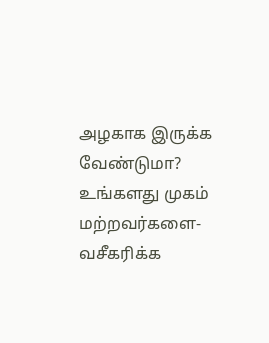அழகாக இருக்க வேண்டுமா? உங்களது முகம் மற்றவர்களை-வசீகரிக்க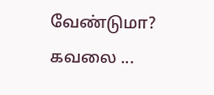வேண்டுமா? கவலை ...